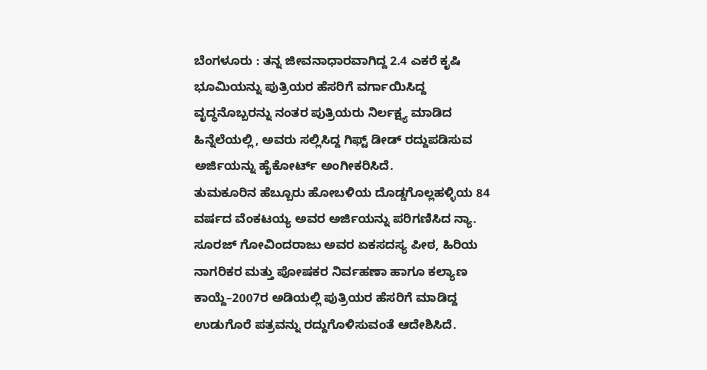ಬೆಂಗಳೂರು : ತನ್ನ ಜೀವನಾಧಾರವಾಗಿದ್ದ 2.4 ಎಕರೆ ಕೃಷಿ ಭೂಮಿಯನ್ನು ಪುತ್ರಿಯರ ಹೆಸರಿಗೆ ವರ್ಗಾಯಿಸಿದ್ದ ವೃದ್ಧನೊಬ್ಬರನ್ನು ನಂತರ ಪುತ್ರಿಯರು ನಿರ್ಲಕ್ಷ್ಯ ಮಾಡಿದ ಹಿನ್ನೆಲೆಯಲ್ಲಿ, ಅವರು ಸಲ್ಲಿಸಿದ್ದ ಗಿಫ್ಟ್ ಡೀಡ್ ರದ್ದುಪಡಿಸುವ ಅರ್ಜಿಯನ್ನು ಹೈಕೋರ್ಟ್ ಅಂಗೀಕರಿಸಿದೆ.
ತುಮಕೂರಿನ ಹೆಬ್ಬೂರು ಹೋಬಳಿಯ ದೊಡ್ಡಗೊಲ್ಲಹಳ್ಳಿಯ 84 ವರ್ಷದ ವೆಂಕಟಯ್ಯ ಅವರ ಅರ್ಜಿಯನ್ನು ಪರಿಗಣಿಸಿದ ನ್ಯಾ. ಸೂರಜ್ ಗೋವಿಂದರಾಜು ಅವರ ಏಕಸದಸ್ಯ ಪೀಠ, ಹಿರಿಯ ನಾಗರಿಕರ ಮತ್ತು ಪೋಷಕರ ನಿರ್ವಹಣಾ ಹಾಗೂ ಕಲ್ಯಾಣ ಕಾಯ್ದೆ–2007ರ ಅಡಿಯಲ್ಲಿ ಪುತ್ರಿಯರ ಹೆಸರಿಗೆ ಮಾಡಿದ್ದ ಉಡುಗೊರೆ ಪತ್ರವನ್ನು ರದ್ದುಗೊಳಿಸುವಂತೆ ಆದೇಶಿಸಿದೆ.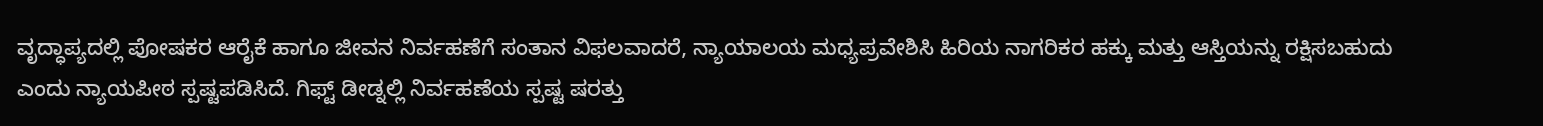ವೃದ್ಧಾಪ್ಯದಲ್ಲಿ ಪೋಷಕರ ಆರೈಕೆ ಹಾಗೂ ಜೀವನ ನಿರ್ವಹಣೆಗೆ ಸಂತಾನ ವಿಫಲವಾದರೆ, ನ್ಯಾಯಾಲಯ ಮಧ್ಯಪ್ರವೇಶಿಸಿ ಹಿರಿಯ ನಾಗರಿಕರ ಹಕ್ಕು ಮತ್ತು ಆಸ್ತಿಯನ್ನು ರಕ್ಷಿಸಬಹುದು ಎಂದು ನ್ಯಾಯಪೀಠ ಸ್ಪಷ್ಟಪಡಿಸಿದೆ. ಗಿಫ್ಟ್ ಡೀಡ್ನಲ್ಲಿ ನಿರ್ವಹಣೆಯ ಸ್ಪಷ್ಟ ಷರತ್ತು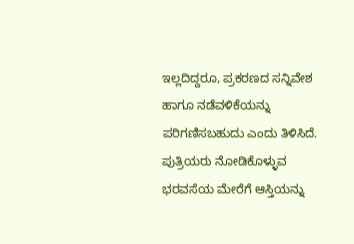ಇಲ್ಲದಿದ್ದರೂ, ಪ್ರಕರಣದ ಸನ್ನಿವೇಶ ಹಾಗೂ ನಡೆವಳಿಕೆಯನ್ನು ಪರಿಗಣಿಸಬಹುದು ಎಂದು ತಿಳಿಸಿದೆ.
ಪುತ್ರಿಯರು ನೋಡಿಕೊಳ್ಳುವ ಭರವಸೆಯ ಮೇರೆಗೆ ಆಸ್ತಿಯನ್ನು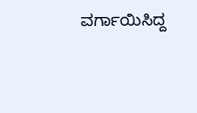ವರ್ಗಾಯಿಸಿದ್ದ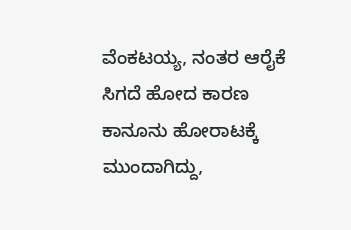ವೆಂಕಟಯ್ಯ, ನಂತರ ಆರೈಕೆ ಸಿಗದೆ ಹೋದ ಕಾರಣ ಕಾನೂನು ಹೋರಾಟಕ್ಕೆ ಮುಂದಾಗಿದ್ದು,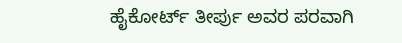ಹೈಕೋರ್ಟ್ ತೀರ್ಪು ಅವರ ಪರವಾಗಿ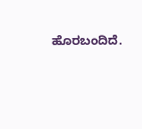ಹೊರಬಂದಿದೆ.